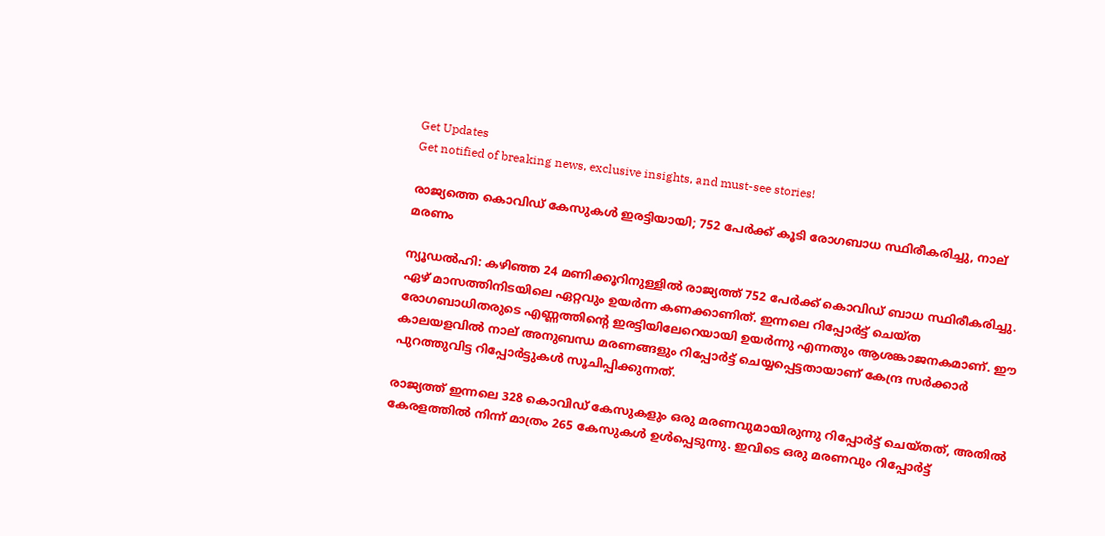Get Updates
Get notified of breaking news, exclusive insights, and must-see stories!

രാജ്യത്തെ കൊവിഡ് കേസുകൾ ഇരട്ടിയായി; 752 പേർക്ക് കൂടി രോഗബാധ സ്ഥിരീകരിച്ചു, നാല് മരണം

ന്യൂഡൽഹി: കഴിഞ്ഞ 24 മണിക്കൂറിനുള്ളിൽ രാജ്യത്ത് 752 പേർക്ക് കൊവിഡ് ബാധ സ്ഥിരീകരിച്ചു. ഏഴ് മാസത്തിനിടയിലെ ഏറ്റവും ഉയർന്ന കണക്കാണിത്. ഇന്നലെ റിപ്പോർട്ട് ചെയ്‌ത രോഗബാധിതരുടെ എണ്ണത്തിന്റെ ഇരട്ടിയിലേറെയായി ഉയർന്നു എന്നതും ആശങ്കാജനകമാണ്. ഈ കാലയളവിൽ നാല് അനുബന്ധ മരണങ്ങളും റിപ്പോർട്ട് ചെയ്യപ്പെട്ടതായാണ് കേന്ദ്ര സർക്കാർ പുറത്തുവിട്ട റിപ്പോർട്ടുകൾ സൂചിപ്പിക്കുന്നത്.

രാജ്യത്ത് ഇന്നലെ 328 കൊവിഡ് കേസുകളും ഒരു മരണവുമായിരുന്നു റിപ്പോർട്ട് ചെയ്‌തത്‌, അതിൽ കേരളത്തിൽ നിന്ന് മാത്രം 265 കേസുകൾ ഉൾപ്പെടുന്നു. ഇവിടെ ഒരു മരണവും റിപ്പോർട്ട്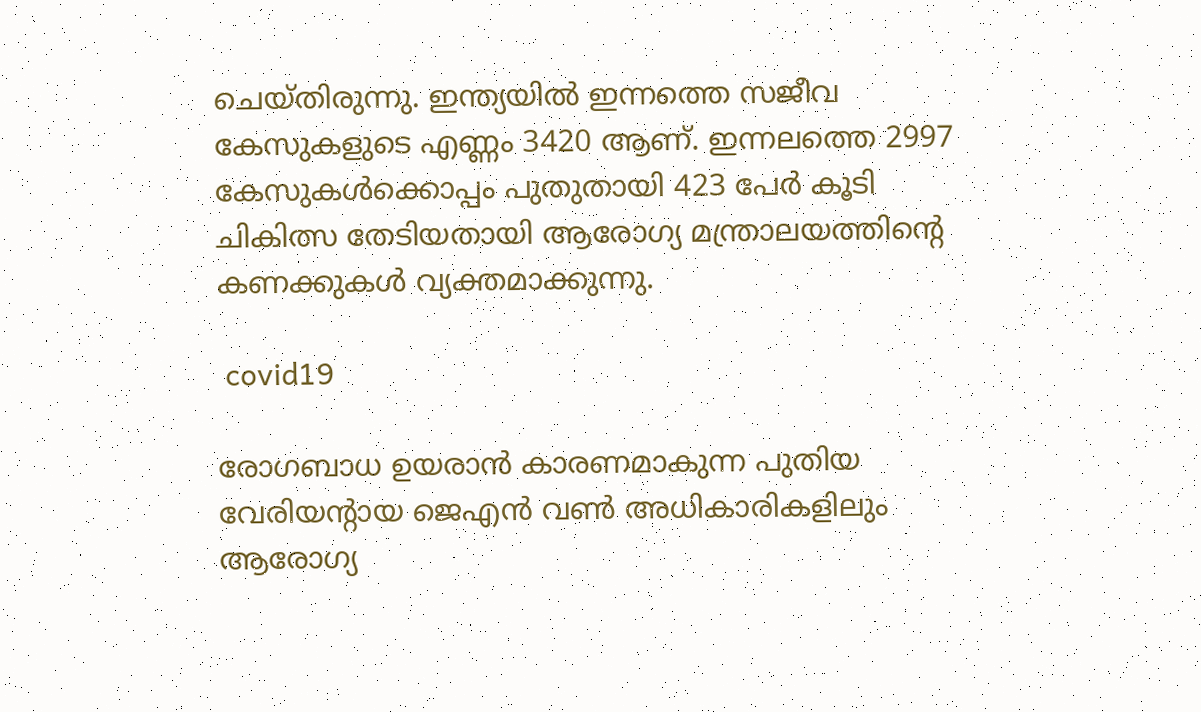ചെയ്‌തിരുന്നു. ഇന്ത്യയിൽ ഇന്നത്തെ സജീവ കേസുകളുടെ എണ്ണം 3420 ആണ്. ഇന്നലത്തെ 2997 കേസുകൾക്കൊപ്പം പുതുതായി 423 പേർ കൂടി ചികിത്സ തേടിയതായി ആരോഗ്യ മന്ത്രാലയത്തിന്റെ കണക്കുകൾ വ്യക്തമാക്കുന്നു.

 covid19

രോഗബാധ ഉയരാൻ കാരണമാകുന്ന പുതിയ വേരിയന്റായ ജെഎൻ വൺ അധികാരികളിലും ആരോഗ്യ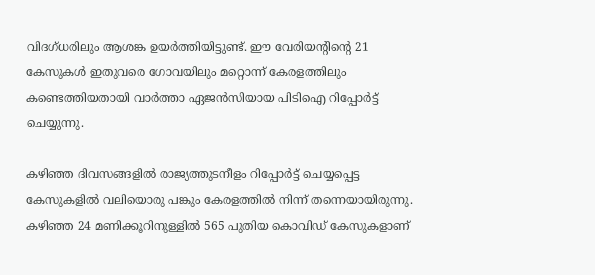വിദഗ്ധരിലും ആശങ്ക ഉയർത്തിയിട്ടുണ്ട്. ഈ വേരിയന്റിന്റെ 21 കേസുകൾ ഇതുവരെ ഗോവയിലും മറ്റൊന്ന് കേരളത്തിലും കണ്ടെത്തിയതായി വാർത്താ ഏജൻസിയായ പിടിഐ റിപ്പോർട്ട് ചെയ്യുന്നു.

കഴിഞ്ഞ ദിവസങ്ങളിൽ രാജ്യത്തുടനീളം റിപ്പോർട്ട് ചെയ്യപ്പെട്ട കേസുകളിൽ വലിയൊരു പങ്കും കേരളത്തിൽ നിന്ന് തന്നെയായിരുന്നു. കഴിഞ്ഞ 24 മണിക്കൂറിനുള്ളിൽ 565 പുതിയ കൊവിഡ് കേസുകളാണ്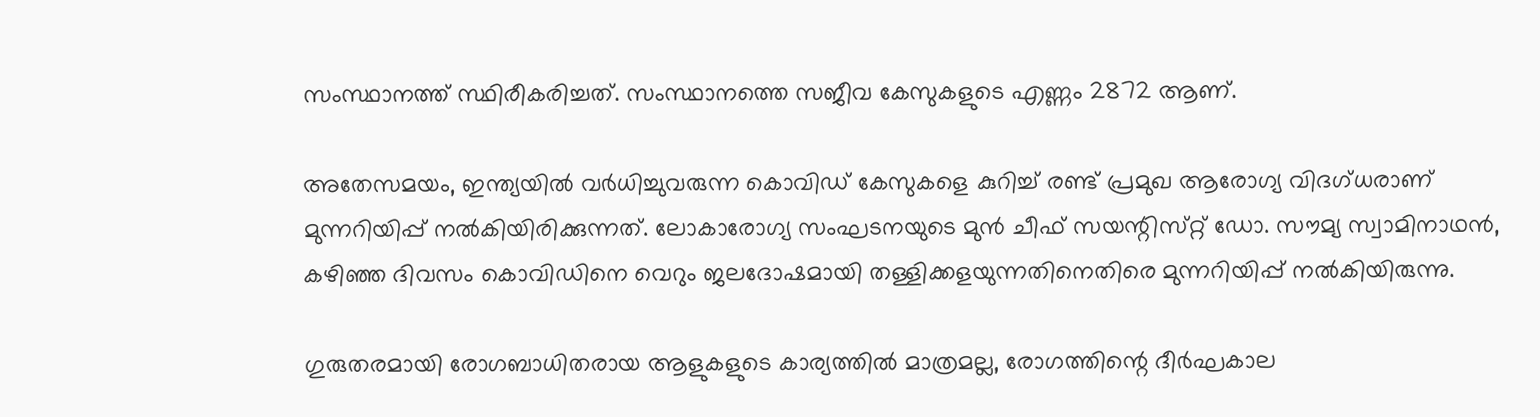സംസ്ഥാനത്ത് സ്ഥിരീകരിച്ചത്. സംസ്ഥാനത്തെ സജീവ കേസുകളുടെ എണ്ണം 2872 ആണ്.

അതേസമയം, ഇന്ത്യയിൽ വർധിച്ചുവരുന്ന കൊവിഡ് കേസുകളെ കുറിച്ച് രണ്ട് പ്രമുഖ ആരോഗ്യ വിദഗ്‌ധരാണ് മുന്നറിയിപ്പ് നൽകിയിരിക്കുന്നത്. ലോകാരോഗ്യ സംഘടനയുടെ മുൻ ചീഫ് സയന്റിസ്‌റ്റ് ഡോ. സൗമ്യ സ്വാമിനാഥൻ, കഴിഞ്ഞ ദിവസം കൊവിഡിനെ വെറും ജലദോഷമായി തള്ളിക്കളയുന്നതിനെതിരെ മുന്നറിയിപ്പ് നൽകിയിരുന്നു.

ഗുരുതരമായി രോഗബാധിതരായ ആളുകളുടെ കാര്യത്തിൽ മാത്രമല്ല, രോഗത്തിന്റെ ദീർഘകാല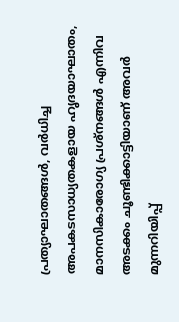പ്രത്യാഘാതങ്ങൾ, വർധിച്ച അപകടസാധ്യതകളായ ഹൃദയാഘാതം, മാനസികാരോഗ്യ പ്രശ്‌നങ്ങൾ എന്നിവ അടക്കം ചൂണ്ടിക്കാട്ടിയാണ് അവർ മുന്നറിയിപ്പ്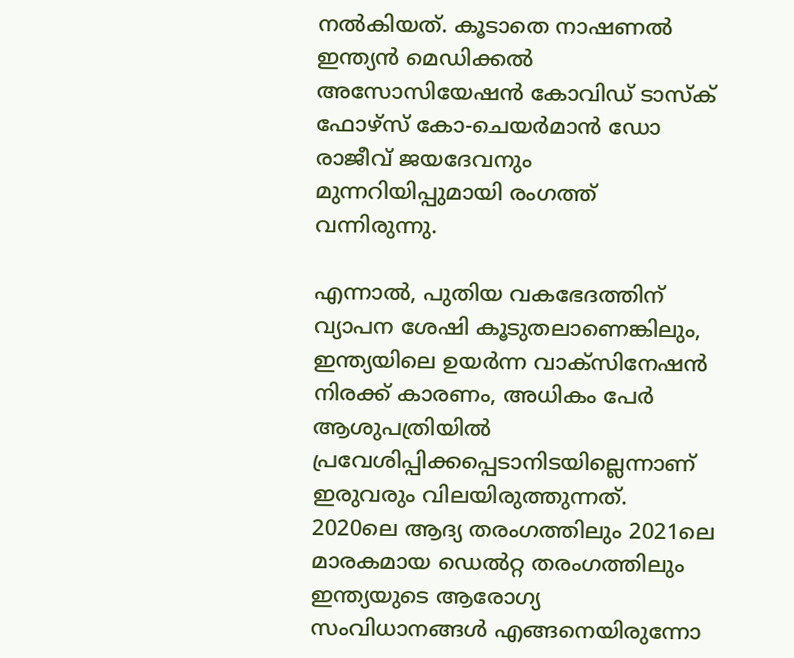നൽകിയത്. കൂടാതെ നാഷണൽ ഇന്ത്യൻ മെഡിക്കൽ അസോസിയേഷൻ കോവിഡ് ടാസ്‌ക് ഫോഴ്‌സ് കോ-ചെയർമാൻ ഡോ രാജീവ് ജയദേവനും മുന്നറിയിപ്പുമായി രംഗത്ത് വന്നിരുന്നു.

എന്നാൽ, പുതിയ വകഭേദത്തിന് വ്യാപന ശേഷി കൂടുതലാണെങ്കിലും, ഇന്ത്യയിലെ ഉയർന്ന വാക്‌സിനേഷൻ നിരക്ക് കാരണം, അധികം പേർ ആശുപത്രിയിൽ പ്രവേശിപ്പിക്കപ്പെടാനിടയില്ലെന്നാണ് ഇരുവരും വിലയിരുത്തുന്നത്. 2020ലെ ആദ്യ തരംഗത്തിലും 2021ലെ മാരകമായ ഡെൽറ്റ തരംഗത്തിലും ഇന്ത്യയുടെ ആരോഗ്യ സംവിധാനങ്ങൾ എങ്ങനെയിരുന്നോ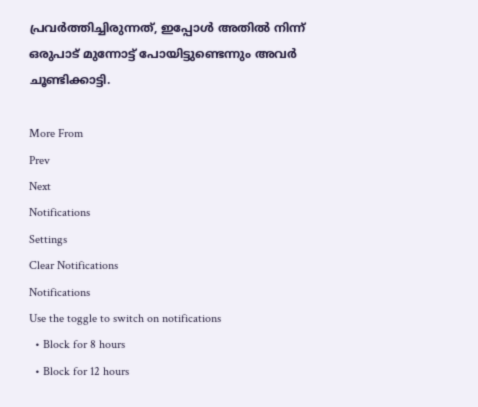പ്രവർത്തിച്ചിരുന്നത്, ഇപ്പോൾ അതിൽ നിന്ന് ഒരുപാട് മുന്നോട്ട് പോയിട്ടുണ്ടെന്നും അവർ ചൂണ്ടിക്കാട്ടി.

More From
Prev
Next
Notifications
Settings
Clear Notifications
Notifications
Use the toggle to switch on notifications
  • Block for 8 hours
  • Block for 12 hours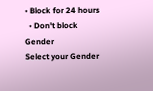• Block for 24 hours
  • Don't block
Gender
Select your Gender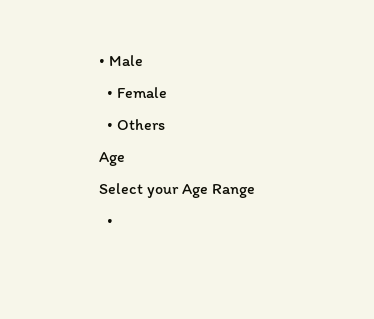• Male
  • Female
  • Others
Age
Select your Age Range
  •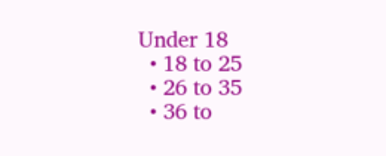Under 18
  • 18 to 25
  • 26 to 35
  • 36 to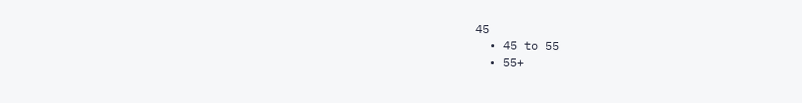45
  • 45 to 55
  • 55+